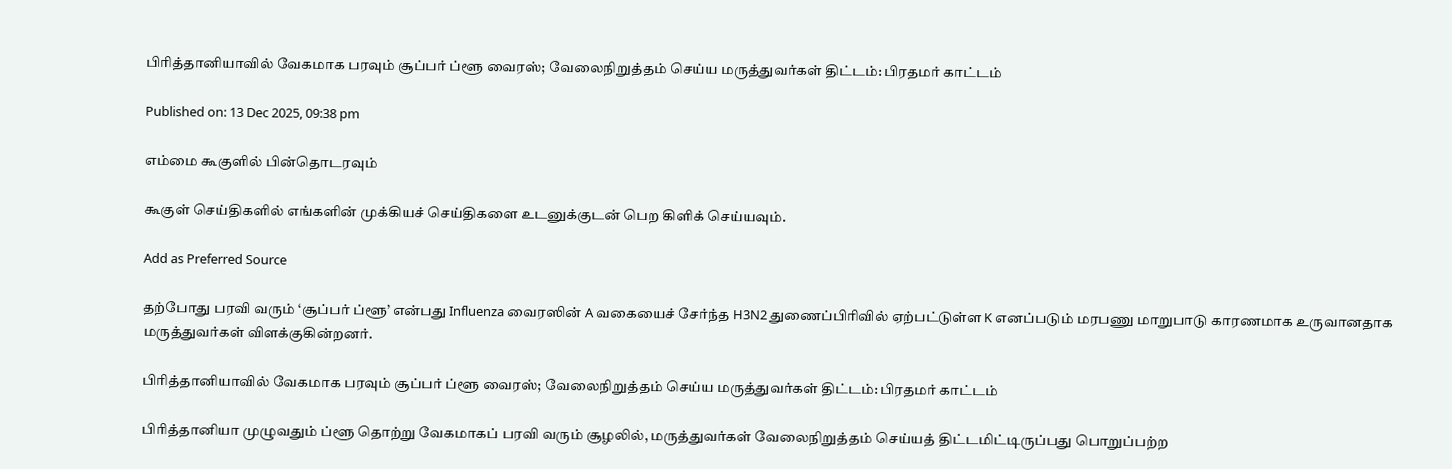பிரித்தானியாவில் வேகமாக பரவும் சூப்பர் ப்ளூ வைரஸ்; வேலைநிறுத்தம் செய்ய மருத்துவர்கள் திட்டம்: பிரதமர் காட்டம்

Published on: 13 Dec 2025, 09:38 pm

எம்மை கூகுளில் பின்தொடரவும்

கூகுள் செய்திகளில் எங்களின் முக்கியச் செய்திகளை உடனுக்குடன் பெற கிளிக் செய்யவும்.

Add as Preferred Source

தற்போது பரவி வரும் ‘சூப்பர் ப்ளூ’ என்பது Influenza வைரஸின் A வகையைச் சேர்ந்த H3N2 துணைப்பிரிவில் ஏற்பட்டுள்ள K எனப்படும் மரபணு மாறுபாடு காரணமாக உருவானதாக மருத்துவர்கள் விளக்குகின்றனர்.

பிரித்தானியாவில் வேகமாக பரவும் சூப்பர் ப்ளூ வைரஸ்; வேலைநிறுத்தம் செய்ய மருத்துவர்கள் திட்டம்: பிரதமர் காட்டம்

பிரித்தானியா முழுவதும் ப்ளூ தொற்று வேகமாகப் பரவி வரும் சூழலில், மருத்துவர்கள் வேலைநிறுத்தம் செய்யத் திட்டமிட்டிருப்பது பொறுப்பற்ற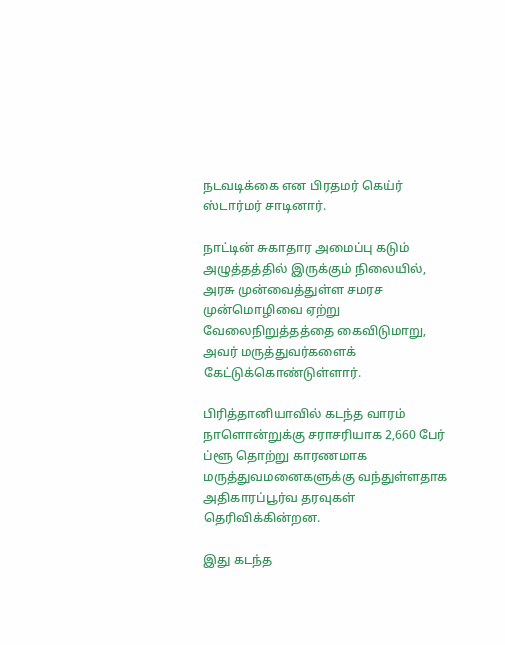நடவடிக்கை என பிரதமர் கெய்ர் ஸ்டார்மர் சாடினார்.

நாட்டின் சுகாதார அமைப்பு கடும் அழுத்தத்தில் இருக்கும் நிலையில், அரசு முன்வைத்துள்ள சமரச முன்மொழிவை ஏற்று வேலைநிறுத்தத்தை கைவிடுமாறு, அவர் மருத்துவர்களைக் கேட்டுக்கொண்டுள்ளார்.

பிரித்தானியாவில் கடந்த வாரம் நாளொன்றுக்கு சராசரியாக 2,660 பேர் ப்ளூ தொற்று காரணமாக மருத்துவமனைகளுக்கு வந்துள்ளதாக அதிகாரப்பூர்வ தரவுகள் தெரிவிக்கின்றன.

இது கடந்த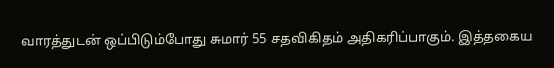வாரத்துடன் ஒப்பிடும்போது சுமார் 55 சதவிகிதம் அதிகரிப்பாகும். இத்தகைய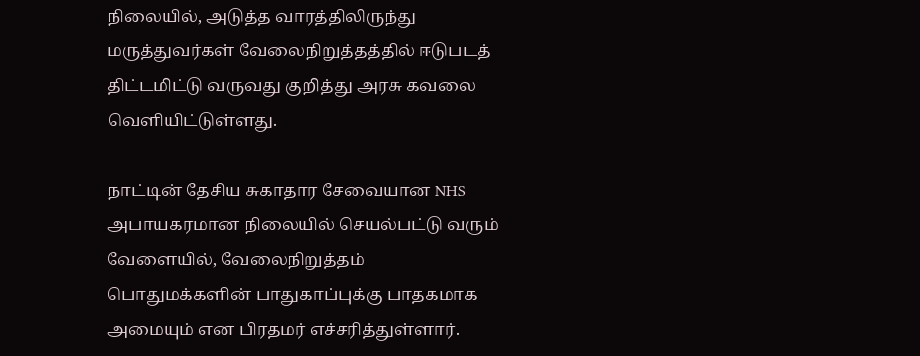நிலையில், அடுத்த வாரத்திலிருந்து மருத்துவர்கள் வேலைநிறுத்தத்தில் ஈடுபடத் திட்டமிட்டு வருவது குறித்து அரசு கவலை வெளியிட்டுள்ளது.

நாட்டின் தேசிய சுகாதார சேவையான NHS அபாயகரமான நிலையில் செயல்பட்டு வரும் வேளையில், வேலைநிறுத்தம் பொதுமக்களின் பாதுகாப்புக்கு பாதகமாக அமையும் என பிரதமர் எச்சரித்துள்ளார்.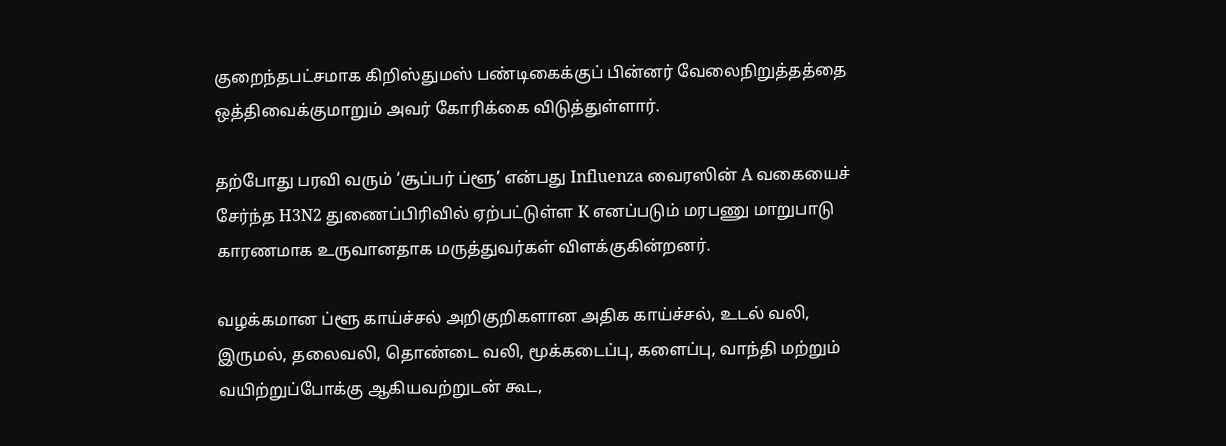குறைந்தபட்சமாக கிறிஸ்துமஸ் பண்டிகைக்குப் பின்னர் வேலைநிறுத்தத்தை ஒத்திவைக்குமாறும் அவர் கோரிக்கை விடுத்துள்ளார்.

தற்போது பரவி வரும் ‘சூப்பர் ப்ளூ’ என்பது Influenza வைரஸின் A வகையைச் சேர்ந்த H3N2 துணைப்பிரிவில் ஏற்பட்டுள்ள K எனப்படும் மரபணு மாறுபாடு காரணமாக உருவானதாக மருத்துவர்கள் விளக்குகின்றனர்.

வழக்கமான ப்ளூ காய்ச்சல் அறிகுறிகளான அதிக காய்ச்சல், உடல் வலி, இருமல், தலைவலி, தொண்டை வலி, மூக்கடைப்பு, களைப்பு, வாந்தி மற்றும் வயிற்றுப்போக்கு ஆகியவற்றுடன் கூட,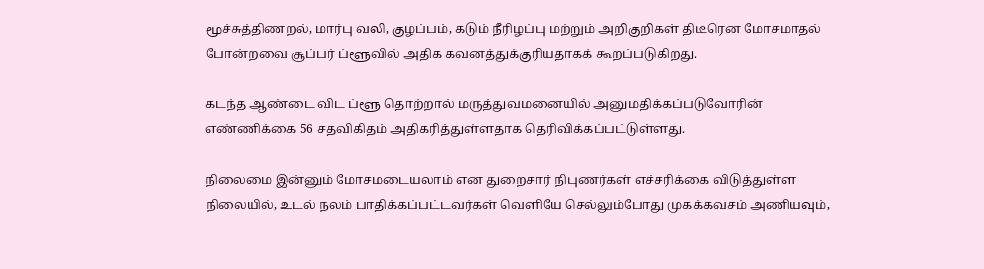மூச்சுத்திணறல், மார்பு வலி, குழப்பம், கடும் நீரிழப்பு மற்றும் அறிகுறிகள் திடீரென மோசமாதல் போன்றவை சூப்பர் ப்ளூவில் அதிக கவனத்துக்குரியதாகக் கூறப்படுகிறது.

கடந்த ஆண்டை விட ப்ளூ தொற்றால் மருத்துவமனையில் அனுமதிக்கப்படுவோரின் எண்ணிக்கை 56 சதவிகிதம் அதிகரித்துள்ளதாக தெரிவிக்கப்பட்டுள்ளது.

நிலைமை இன்னும் மோசமடையலாம் என துறைசார் நிபுணர்கள் எச்சரிக்கை விடுத்துள்ள நிலையில், உடல் நலம் பாதிக்கப்பட்டவர்கள் வெளியே செல்லும்போது முகக்கவசம் அணியவும்,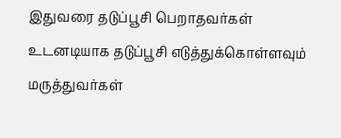இதுவரை தடுப்பூசி பெறாதவர்கள் உடனடியாக தடுப்பூசி எடுத்துக்கொள்ளவும் மருத்துவர்கள்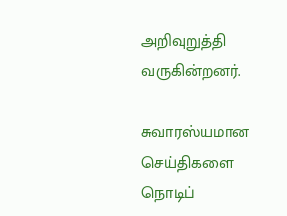அறிவுறுத்தி வருகின்றனர்.

சுவாரஸ்யமான செய்திகளை நொடிப்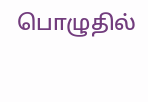பொழுதில்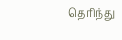தெரிந்து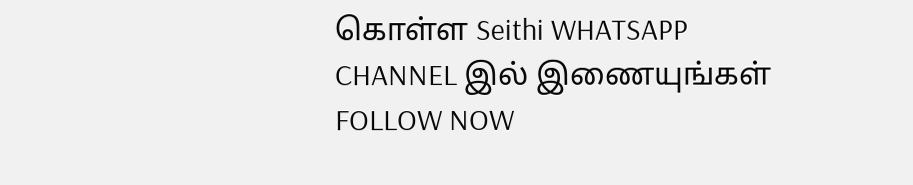கொள்ள Seithi WHATSAPP CHANNEL இல் இணையுங்கள் FOLLOW NOW